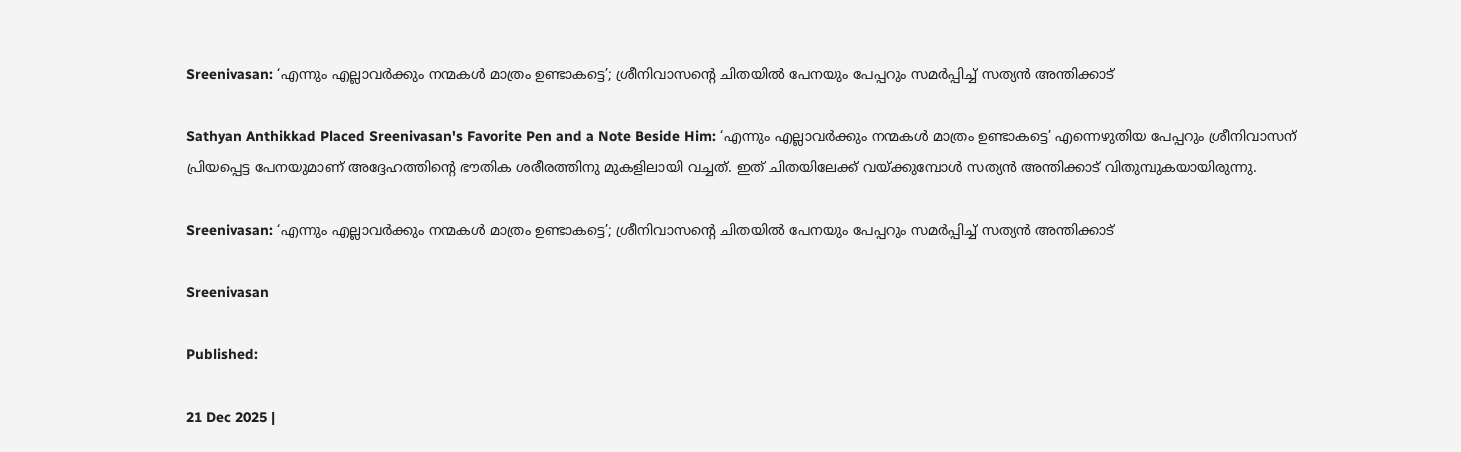Sreenivasan: ‘എന്നും എല്ലാവർക്കും നന്മകൾ‌ മാത്രം ഉണ്ടാകട്ടെ’; ശ്രീനിവാസന്റെ ചിതയിൽ പേനയും പേപ്പറും സമർപ്പിച്ച് സത്യൻ അന്തിക്കാട്

Sathyan Anthikkad Placed Sreenivasan's Favorite Pen and a Note Beside Him: ‘എന്നും എല്ലാവർക്കും നന്മകൾ‌ മാത്രം ഉണ്ടാകട്ടെ’ എന്നെഴുതിയ പേപ്പറും ശ്രീനിവാസന് പ്രിയപ്പെട്ട പേനയുമാണ് അദ്ദേഹത്തിന്റെ ഭൗതിക ശരീരത്തിനു മുകളിലായി വച്ചത്. ഇത് ചിതയിലേക്ക് വയ്ക്കുമ്പോൾ സത്യൻ അന്തിക്കാട് വിതുമ്പുകയായിരുന്നു.

Sreenivasan: ‘എന്നും എല്ലാവർക്കും നന്മകൾ‌ മാത്രം ഉണ്ടാകട്ടെ’; ശ്രീനിവാസന്റെ ചിതയിൽ പേനയും പേപ്പറും സമർപ്പിച്ച് സത്യൻ അന്തിക്കാട്

Sreenivasan

Published:

21 Dec 2025 |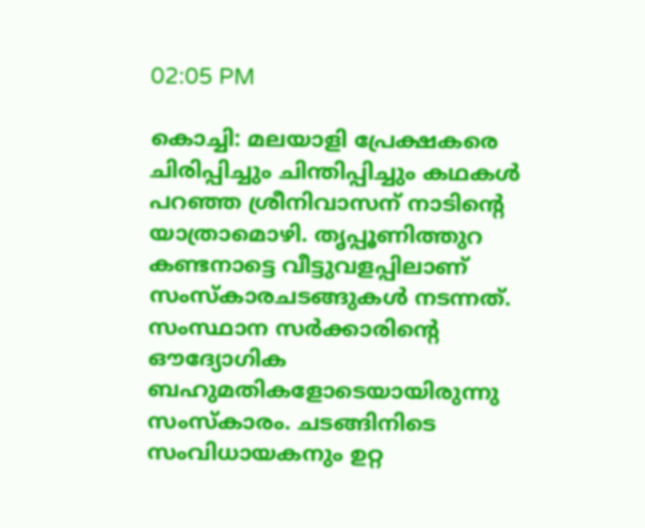02:05 PM

കൊച്ചി: മലയാളി പ്രേക്ഷകരെ ചിരിപ്പിച്ചും ചിന്തിപ്പിച്ചും കഥകള്‍ പറഞ്ഞ ശ്രീനിവാസന് നാടിന്റെ യാത്രാമൊഴി. തൃപ്പൂണിത്തുറ കണ്ടനാട്ടെ വീട്ടുവളപ്പിലാണ് സംസ്കാരചടങ്ങുകൾ നടന്നത്. സംസ്ഥാന സര്‍ക്കാരിന്റെ ഔദ്യോഗിക ബഹുമതികളോടെയായിരുന്നു സംസ്കാരം. ചടങ്ങിനിടെ സംവിധായകനും ഉറ്റ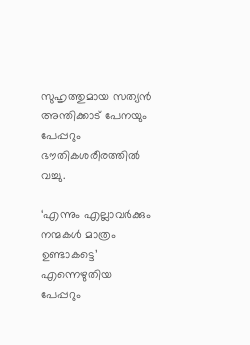സുഹൃത്തുമായ സത്യന്‍ അന്തിക്കാട് പേനയും പേപ്പറും ഭൗതികശരീരത്തില്‍ വച്ചു.

‘എന്നും എല്ലാവർക്കും നന്മകൾ‌ മാത്രം ഉണ്ടാകട്ടെ’ എന്നെഴുതിയ പേപ്പറും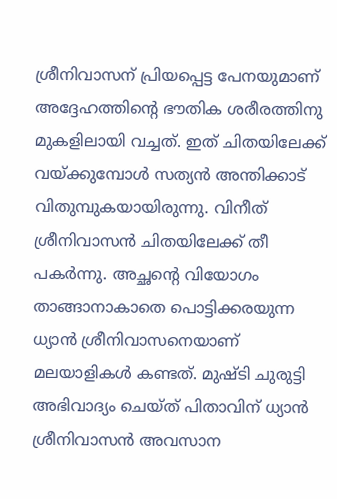ശ്രീനിവാസന് പ്രിയപ്പെട്ട പേനയുമാണ് അദ്ദേഹത്തിന്റെ ഭൗതിക ശരീരത്തിനു മുകളിലായി വച്ചത്. ഇത് ചിതയിലേക്ക് വയ്ക്കുമ്പോൾ സത്യൻ അന്തിക്കാട് വിതുമ്പുകയായിരുന്നു. വിനീത് ശ്രീനിവാസൻ ചിതയിലേക്ക് തീ പകർന്നു. അച്ഛന്റെ വിയോഗം താങ്ങാനാകാതെ പൊട്ടിക്കരയുന്ന ധ്യാൻ ശ്രീനിവാസനെയാണ് മലയാളികൾ കണ്ടത്. മുഷ്ടി ചുരുട്ടി അഭിവാദ്യം ചെയ്ത് പിതാവിന് ധ്യാൻ ശ്രീനിവാസൻ അവസാന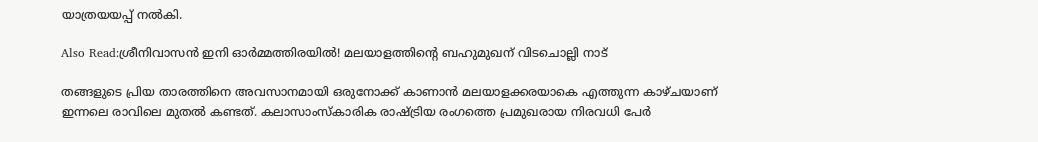യാത്രയയപ്പ് നൽകി.

Also Read:ശ്രീനിവാസൻ ഇനി ഓർമ്മത്തിരയിൽ! മലയാളത്തിന്റെ ബഹുമുഖന് വിടചൊല്ലി നാട്

തങ്ങളുടെ പ്രിയ താരത്തിനെ അവസാനമായി ഒരുനോക്ക് കാണാൻ മലയാളക്കരയാകെ എത്തുന്ന കാഴ്ചയാണ് ഇന്നലെ രാവിലെ മുതൽ കണ്ടത്. കലാസാംസ്കാരിക രാഷ്ട്രിയ രംഗത്തെ പ്രമുഖരായ നിരവധി പേർ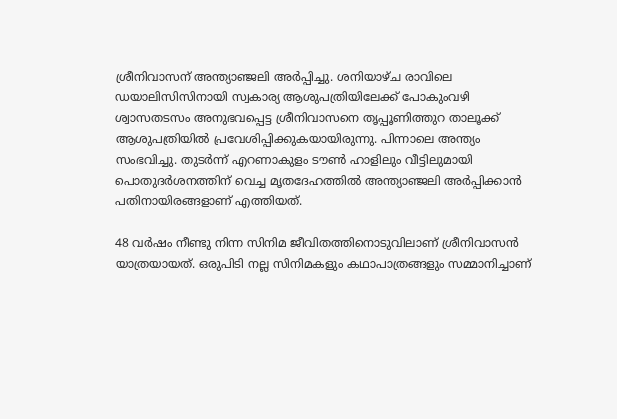ശ്രീനിവാസന് അന്ത്യാഞ്ജലി അർപ്പിച്ചു. ശനിയാഴ്ച രാവിലെ ഡയാലിസിസിനായി സ്വകാര്യ ആശുപത്രിയിലേക്ക് പോകുംവഴി ശ്വാസതടസം അനുഭവപ്പെട്ട ശ്രീനിവാസനെ തൃപ്പൂണിത്തുറ താലൂക്ക് ആശുപത്രിയിൽ പ്രവേശിപ്പിക്കുകയായിരുന്നു. പിന്നാലെ അന്ത്യം സംഭവിച്ചു. തുടർന്ന് എറണാകുളം ടൗൺ ഹാളിലും വീട്ടിലുമായി പൊതുദർശനത്തിന് വെച്ച മൃതദേഹത്തിൽ അന്ത്യാഞ്ജലി അർപ്പിക്കാൻ പതിനായിരങ്ങളാണ് എത്തിയത്.

48 വർഷം നീണ്ടു നിന്ന സിനിമ ജീവിതത്തിനൊടുവിലാണ് ശ്രീനിവാസൻ യാത്രയായത്. ഒരുപിടി നല്ല സിനിമകളും കഥാപാത്രങ്ങളും സമ്മാനിച്ചാണ്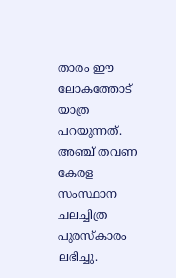താരം ഈ ലോകത്തോട് യാത്ര പറയുന്നത്. അഞ്ച് തവണ കേരള സംസ്ഥാന ചലച്ചിത്ര പുരസ്കാരം ലഭിച്ചു.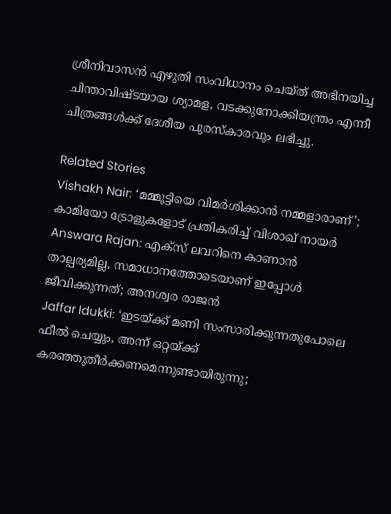ശ്രീനിവാസൻ എഴുതി സംവിധാനം ചെയ്ത് അഭിനയിച്ച ചിന്താവിഷ്ടയായ ശ്യാമള, വടക്കുനോക്കിയന്ത്രം എന്നീ ചിത്രങ്ങൾക്ക് ദേശീയ പുരസ്കാരവും ലഭിച്ചു.

Related Stories
Vishakh Nair: ‘മമ്മൂട്ടിയെ വിമർശിക്കാൻ നമ്മളാരാണ്’; കാമിയോ ട്രോളുകളോട് പ്രതികരിച്ച് വിശാഖ് നായർ
Answara Rajan: എക്സ് ലവറിനെ കാണാൻ താല്പര്യമില്ല, സമാധാനത്തോടെയാണ് ഇപ്പോൾ ജീവിക്കുന്നത്; അനശ്വര രാജൻ
Jaffar Idukki: ‘ഇടയ്ക്ക് മണി സംസാരിക്കുന്നതുപോലെ ഫീല്‍ ചെയ്യും, അന്ന്‌ ഒറ്റയ്ക്ക് കരഞ്ഞുതീര്‍ക്കണമെന്നുണ്ടായിരുന്നു;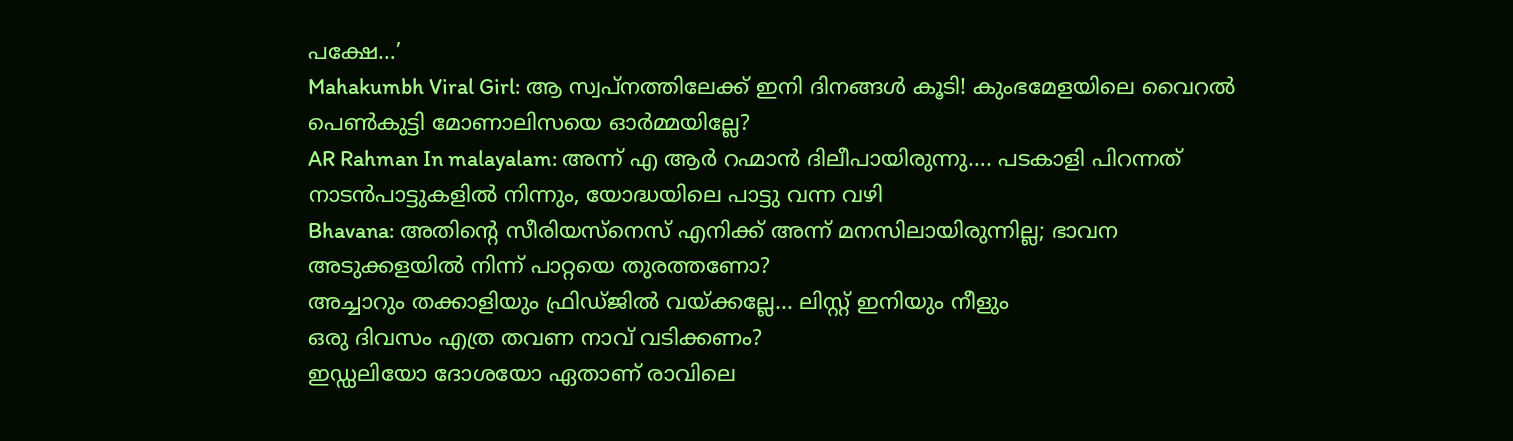പക്ഷേ…’
Mahakumbh Viral Girl: ആ സ്വപ്നത്തിലേക്ക് ഇനി ദിനങ്ങൾ കൂടി! കുംഭമേളയിലെ വൈറൽ പെൺകുട്ടി മോണാലിസയെ ഓർമ്മയില്ലേ?
AR Rahman In malayalam: അന്ന് എ ആർ റഹ്മാൻ ദിലീപായിരുന്നു…. പടകാളി പിറന്നത് നാടൻപാട്ടുകളിൽ നിന്നും, യോദ്ധയിലെ പാട്ടു വന്ന വഴി
Bhavana: അതിന്റെ സീരിയസ്നെസ് എനിക്ക് അന്ന് മനസിലായിരുന്നില്ല; ഭാവന
അടുക്കളയിൽ നിന്ന് പാറ്റയെ തുരത്തണോ?
അച്ചാറും തക്കാളിയും ഫ്രിഡ്ജിൽ വയ്ക്കല്ലേ... ലിസ്റ്റ് ഇനിയും നീളും
ഒരു ദിവസം എത്ര തവണ നാവ് വടിക്കണം?
ഇഡ്ഡലിയോ ദോശയോ ഏതാണ് രാവിലെ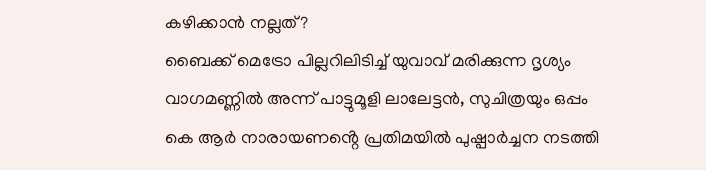കഴിക്കാൻ നല്ലത്?
ബൈക്ക് മെട്രോ പില്ലറിലിടിച്ച് യുവാവ് മരിക്കുന്ന ദൃശ്യം
വാഗമണ്ണിൽ അന്ന് പാട്ടുമൂളി ലാലേട്ടൻ, സുചിത്രയും ഒപ്പം
കെ ആർ നാരായണൻ്റെ പ്രതിമയിൽ പുഷ്പാർച്ചന നടത്തി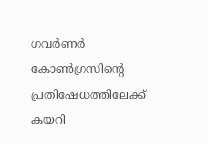ഗവർണർ
കോൺഗ്രസിൻ്റെ പ്രതിഷേധത്തിലേക്ക് കയറി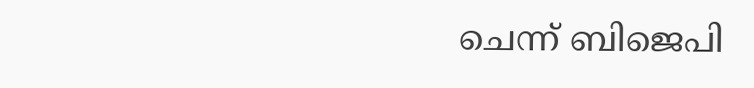ചെന്ന് ബിജെപി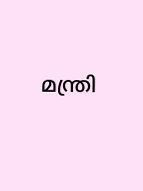മന്ത്രി